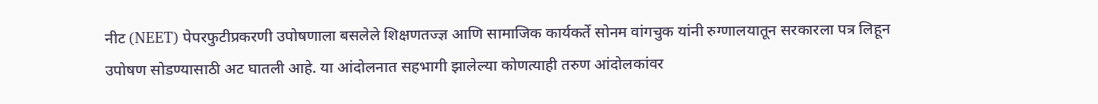नीट (NEET) पेपरफुटीप्रकरणी उपोषणाला बसलेले शिक्षणतज्ज्ञ आणि सामाजिक कार्यकर्ते सोनम वांगचुक यांनी रुग्णालयातून सरकारला पत्र लिहून उपोषण सोडण्यासाठी अट घातली आहे. या आंदोलनात सहभागी झालेल्या कोणत्याही तरुण आंदोलकांवर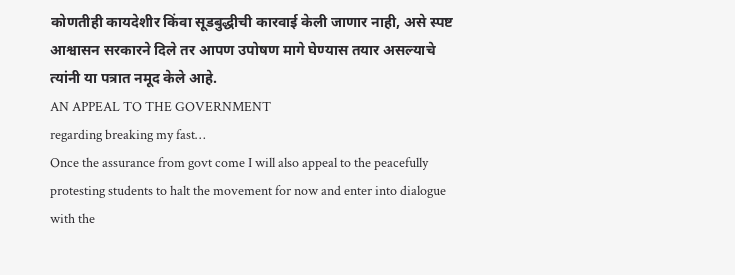कोणतीही कायदेशीर किंवा सूडबुद्धीची कारवाई केली जाणार नाही, असे स्पष्ट आश्वासन सरकारने दिले तर आपण उपोषण मागे घेण्यास तयार असल्याचे त्यांनी या पत्रात नमूद केले आहे.
AN APPEAL TO THE GOVERNMENT
regarding breaking my fast…
Once the assurance from govt come I will also appeal to the peacefully protesting students to halt the movement for now and enter into dialogue with the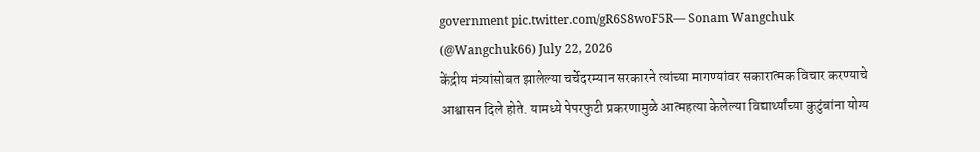government pic.twitter.com/gR6S8woF5R— Sonam Wangchuk (@Wangchuk66) July 22, 2026
केंद्रीय मंत्र्यांसोबत झालेल्या चर्चेदरम्यान सरकारने त्यांच्या मागण्यांवर सकारात्मक विचार करण्याचे आश्वासन दिले होते. यामध्ये पेपरफुटी प्रकरणामुळे आत्महत्या केलेल्या विद्यार्थ्यांच्या कुटुंबांना योग्य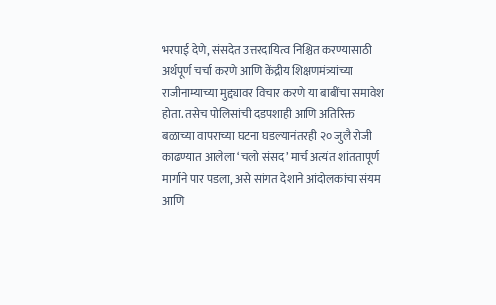भरपाई देणे, संसदेत उत्तरदायित्व निश्चित करण्यासाठी अर्थपूर्ण चर्चा करणे आणि केंद्रीय शिक्षणमंत्र्यांच्या राजीनाम्याच्या मुद्द्यावर विचार करणे या बाबींचा समावेश होता. तसेच पोलिसांची दडपशाही आणि अतिरिक्त बळाच्या वापराच्या घटना घडल्यानंतरही २० जुलै रोजी काढण्यात आलेला ‘चलो संसद’ मार्च अत्यंत शांततापूर्ण मार्गाने पार पडला, असे सांगत देशाने आंदोलकांचा संयम आणि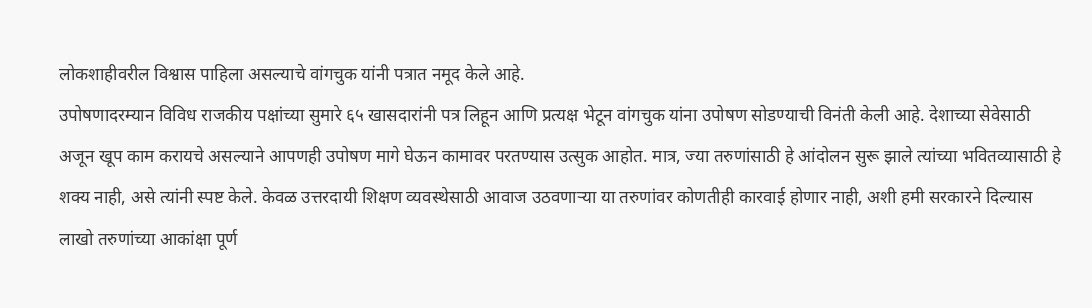लोकशाहीवरील विश्वास पाहिला असल्याचे वांगचुक यांनी पत्रात नमूद केले आहे.
उपोषणादरम्यान विविध राजकीय पक्षांच्या सुमारे ६५ खासदारांनी पत्र लिहून आणि प्रत्यक्ष भेटून वांगचुक यांना उपोषण सोडण्याची विनंती केली आहे. देशाच्या सेवेसाठी अजून खूप काम करायचे असल्याने आपणही उपोषण मागे घेऊन कामावर परतण्यास उत्सुक आहोत. मात्र, ज्या तरुणांसाठी हे आंदोलन सुरू झाले त्यांच्या भवितव्यासाठी हे शक्य नाही, असे त्यांनी स्पष्ट केले. केवळ उत्तरदायी शिक्षण व्यवस्थेसाठी आवाज उठवणाऱ्या या तरुणांवर कोणतीही कारवाई होणार नाही, अशी हमी सरकारने दिल्यास लाखो तरुणांच्या आकांक्षा पूर्ण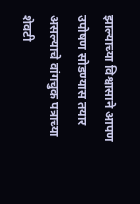झाल्याच्या विश्वासाने आपण उपोषण सोडण्यास तयार असल्याचे वांगचुक पत्राच्या शेवटी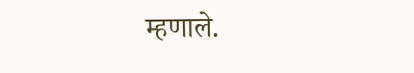म्हणाले.